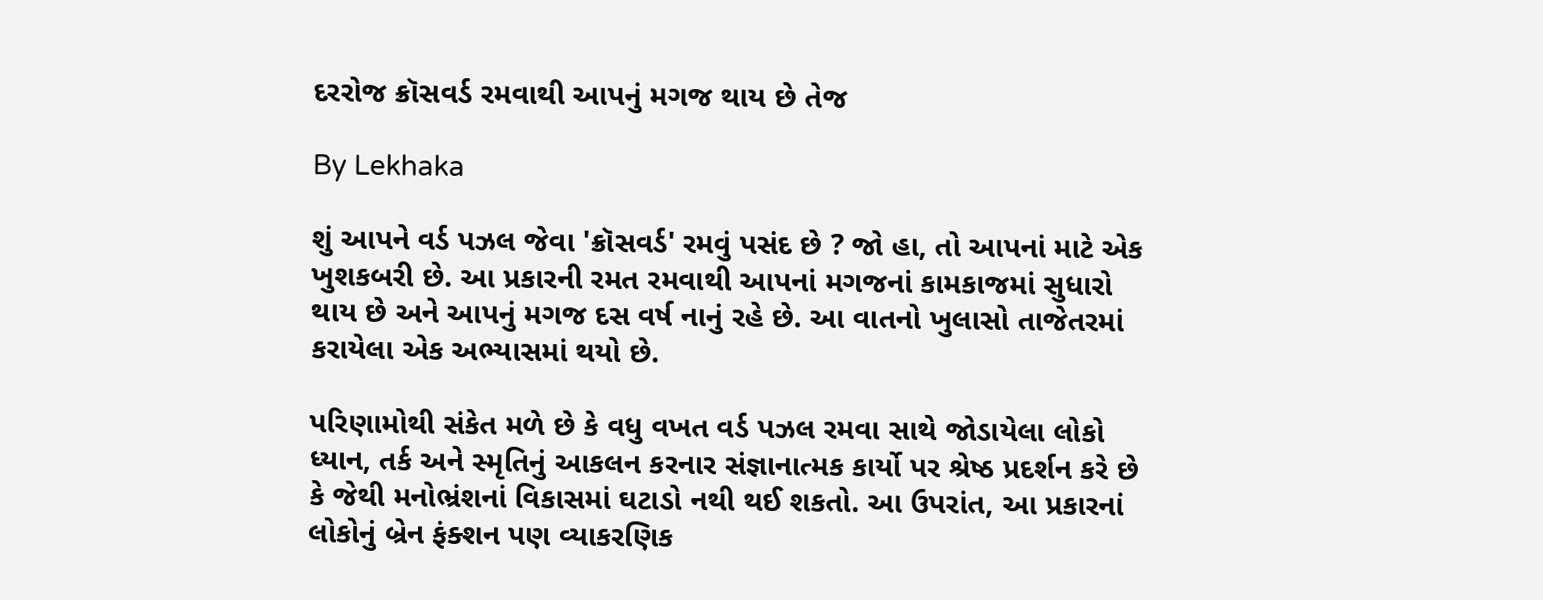દરરોજ ક્રૉસવર્ડ રમવાથી આપનું મગજ થાય છે તેજ

By Lekhaka

શું આપને વર્ડ પઝલ જેવા 'ક્રૉસવર્ડ' રમવું પસંદ છે ? જો હા, તો આપનાં માટે એક ખુશકબરી છે. આ પ્રકારની રમત રમવાથી આપનાં મગજનાં કામકાજમાં સુધારો થાય છે અને આપનું મગજ દસ વર્ષ નાનું રહે છે. આ વાતનો ખુલાસો તાજેતરમાં કરાયેલા એક અભ્યાસમાં થયો છે.

પરિણામોથી સંકેત મળે છે કે વધુ વખત વર્ડ પઝલ રમવા સાથે જોડાયેલા લોકો ધ્યાન, તર્ક અને સ્મૃતિનું આકલન કરનાર સંજ્ઞાનાત્મક કાર્યો પર શ્રેષ્ઠ પ્રદર્શન કરે છે કે જેથી મનોભ્રંશનાં વિકાસમાં ઘટાડો નથી થઈ શકતો. આ ઉપરાંત, આ પ્રકારનાં લોકોનું બ્રેન ફંક્શન પણ વ્યાકરણિક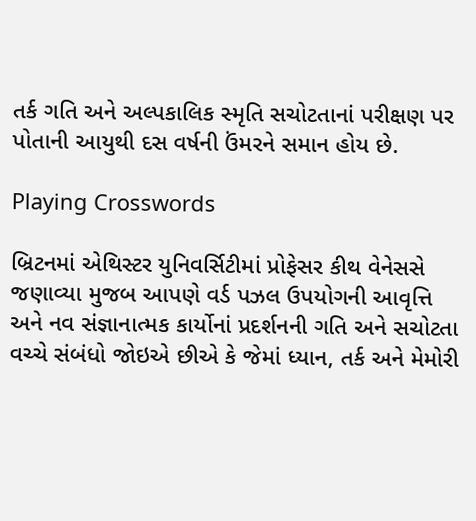તર્ક ગતિ અને અલ્પકાલિક સ્મૃતિ સચોટતાનાં પરીક્ષણ પર પોતાની આયુથી દસ વર્ષની ઉંમરને સમાન હોય છે.

Playing Crosswords

બ્રિટનમાં એથિસ્ટર યુનિવર્સિટીમાં પ્રોફેસર કીથ વેનેસસે જણાવ્યા મુજબ આપણે વર્ડ પઝલ ઉપયોગની આવૃત્તિ અને નવ સંજ્ઞાનાત્મક કાર્યોનાં પ્રદર્શનની ગતિ અને સચોટતા વચ્ચે સંબંધો જોઇએ છીએ કે જેમાં ધ્યાન, તર્ક અને મેમોરી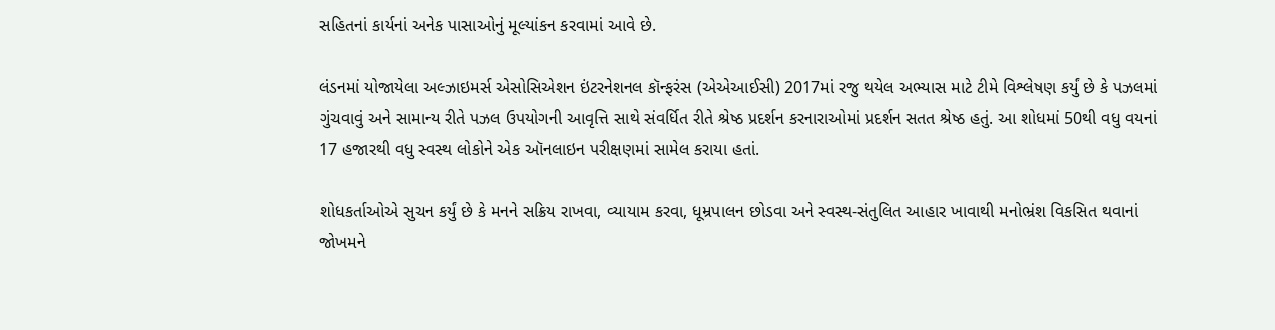સહિતનાં કાર્યનાં અનેક પાસાઓનું મૂલ્યાંકન કરવામાં આવે છે.

લંડનમાં યોજાયેલા અલ્ઝાઇમર્સ એસોસિએશન ઇંટરનેશનલ કૉન્ફરંસ (એએઆઈસી) 2017માં રજુ થયેલ અભ્યાસ માટે ટીમે વિશ્લેષણ કર્યું છે કે પઝલમાં ગુંચવાવું અને સામાન્ય રીતે પઝલ ઉપયોગની આવૃત્તિ સાથે સંવર્ધિત રીતે શ્રેષ્ઠ પ્રદર્શન કરનારાઓમાં પ્રદર્શન સતત શ્રેષ્ઠ હતું. આ શોધમાં 50થી વધુ વયનાં 17 હજારથી વધુ સ્વસ્થ લોકોને એક ઑનલાઇન પરીક્ષણમાં સામેલ કરાયા હતાં.

શોધકર્તાઓએ સુચન કર્યું છે કે મનને સક્રિય રાખવા, વ્યાયામ કરવા, ધૂમ્રપાલન છોડવા અને સ્વસ્થ-સંતુલિત આહાર ખાવાથી મનોભ્રંશ વિકસિત થવાનાં જોખમને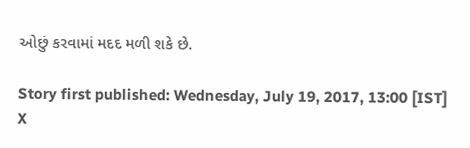ઓછું કરવામાં મદદ મળી શકે છે.

Story first published: Wednesday, July 19, 2017, 13:00 [IST]
X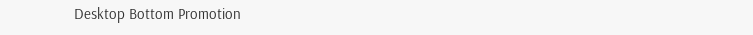Desktop Bottom Promotion